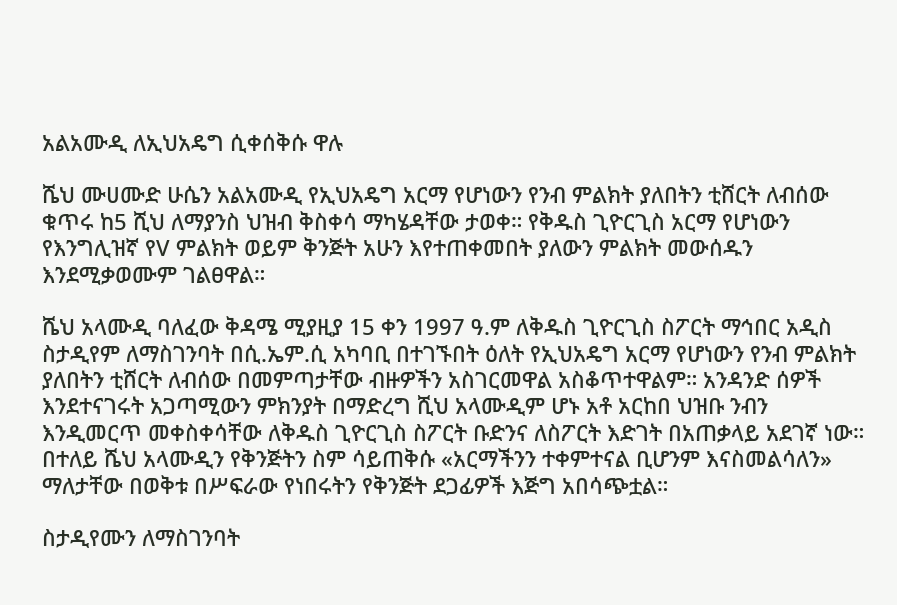አልአሙዲ ለኢህአዴግ ሲቀሰቅሱ ዋሉ

ሼህ ሙሀሙድ ሁሴን አልአሙዲ የኢህአዴግ አርማ የሆነውን የንብ ምልክት ያለበትን ቲሸርት ለብሰው ቁጥሩ ከ5 ሺህ ለማያንስ ህዝብ ቅስቀሳ ማካሄዳቸው ታወቀ። የቅዱስ ጊዮርጊስ አርማ የሆነውን የእንግሊዝኛ የV ምልክት ወይም ቅንጅት አሁን እየተጠቀመበት ያለውን ምልክት መውሰዱን እንደሚቃወሙም ገልፀዋል።

ሼህ አላሙዲ ባለፈው ቅዳሜ ሚያዚያ 15 ቀን 1997 ዓ.ም ለቅዱስ ጊዮርጊስ ስፖርት ማኅበር አዲስ ስታዲየም ለማስገንባት በሲ.ኤም.ሲ አካባቢ በተገኙበት ዕለት የኢህአዴግ አርማ የሆነውን የንብ ምልክት ያለበትን ቲሸርት ለብሰው በመምጣታቸው ብዙዎችን አስገርመዋል አስቆጥተዋልም። አንዳንድ ሰዎች እንደተናገሩት አጋጣሚውን ምክንያት በማድረግ ሺህ አላሙዲም ሆኑ አቶ አርከበ ህዝቡ ንብን እንዲመርጥ መቀስቀሳቸው ለቅዱስ ጊዮርጊስ ስፖርት ቡድንና ለስፖርት እድገት በአጠቃላይ አደገኛ ነው። በተለይ ሼህ አላሙዲን የቅንጅትን ስም ሳይጠቅሱ «አርማችንን ተቀምተናል ቢሆንም እናስመልሳለን» ማለታቸው በወቅቱ በሥፍራው የነበሩትን የቅንጅት ደጋፊዎች እጅግ አበሳጭቷል።

ስታዲየሙን ለማስገንባት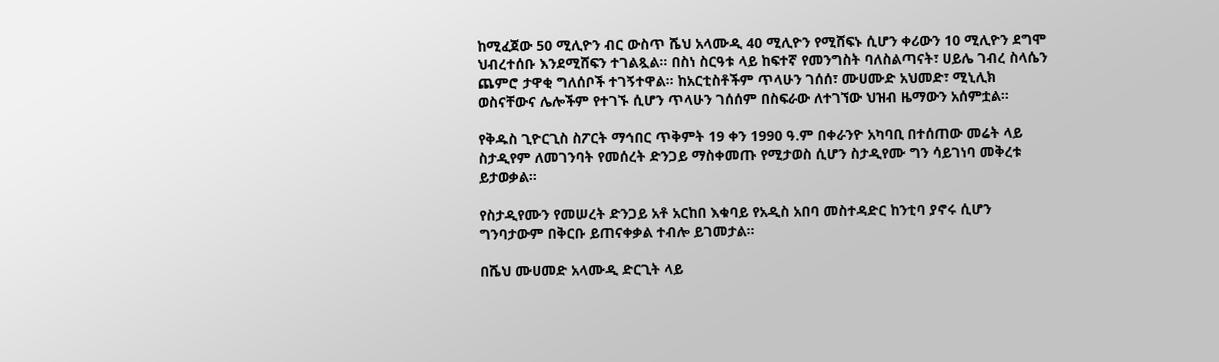ከሚፈጀው 50 ሚሊዮን ብር ውስጥ ሼህ አላሙዲ 40 ሚሊዮን የሚሸፍኑ ሲሆን ቀሪውን 10 ሚሊዮን ደግሞ ህብረተሰቡ እንደሚሸፍን ተገልጿል። በስነ ስርዓቱ ላይ ከፍተኛ የመንግስት ባለስልጣናት፣ ሀይሌ ገብረ ስላሴን ጨምሮ ታዋቂ ግለሰቦች ተገኝተዋል። ከአርቲስቶችም ጥላሁን ገሰሰ፣ ሙሀሙድ አህመድ፣ ሚኒሊክ ወስናቸውና ሌሎችም የተገኙ ሲሆን ጥላሁን ገሰሰም በስፍራው ለተገኘው ህዝብ ዜማውን አሰምቷል።

የቅዱስ ጊዮርጊስ ስፖርት ማኅበር ጥቅምት 19 ቀን 1990 ዓ.ም በቀራንዮ አካባቢ በተሰጠው መሬት ላይ ስታዲየም ለመገንባት የመሰረት ድንጋይ ማስቀመጡ የሚታወስ ሲሆን ስታዲየሙ ግን ሳይገነባ መቅረቱ ይታወቃል።

የስታዲየሙን የመሠረት ድንጋይ አቶ አርከበ እቁባይ የአዲስ አበባ መስተዳድር ከንቲባ ያኖሩ ሲሆን ግንባታውም በቅርቡ ይጠናቀቃል ተብሎ ይገመታል።

በሼህ ሙሀመድ አላሙዲ ድርጊት ላይ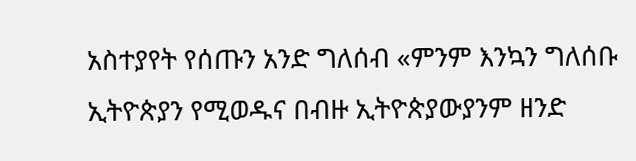አስተያየት የሰጡን አንድ ግለሰብ «ምንም እንኳን ግለሰቡ ኢትዮጵያን የሚወዱና በብዙ ኢትዮጵያውያንም ዘንድ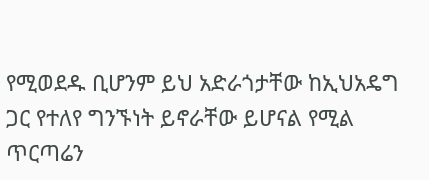የሚወደዱ ቢሆንም ይህ አድራጎታቸው ከኢህአዴግ ጋር የተለየ ግንኙነት ይኖራቸው ይሆናል የሚል ጥርጣሬን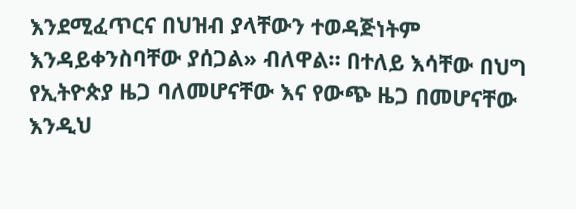እንደሚፈጥርና በህዝብ ያላቸውን ተወዳጅነትም እንዳይቀንስባቸው ያሰጋል» ብለዋል። በተለይ እሳቸው በህግ የኢትዮጵያ ዜጋ ባለመሆናቸው እና የውጭ ዜጋ በመሆናቸው እንዲህ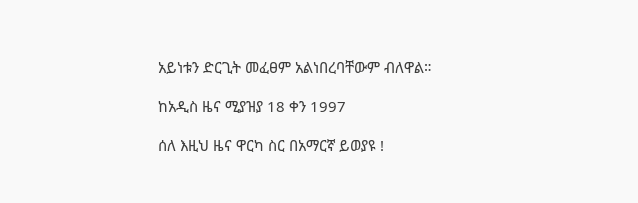አይነቱን ድርጊት መፈፀም አልነበረባቸውም ብለዋል።

ከአዲስ ዜና ሚያዝያ 18 ቀን 1997

ሰለ እዚህ ዜና ዋርካ ስር በአማርኛ ይወያዩ !